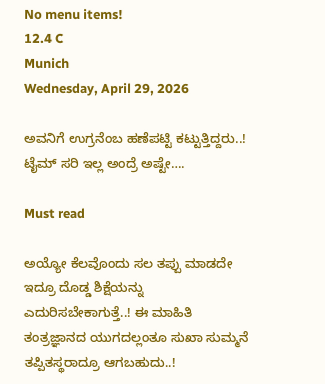No menu items!
12.4 C
Munich
Wednesday, April 29, 2026

ಅವನಿಗೆ ಉಗ್ರನೆಂಬ ಹಣೆಪಟ್ಟಿ ಕಟ್ಟುತ್ತಿದ್ದರು..! ಟೈಮ್ ಸರಿ ಇಲ್ಲ ಅಂದ್ರೆ ಅಷ್ಟೇ….

Must read

ಅಯ್ಯೋ ಕೆಲವೊಂದು ಸಲ ತಪ್ಪು ಮಾಡದೇ ಇದ್ರೂ ದೊಡ್ಡ ಶಿಕ್ಷೆಯನ್ನು ಎದುರಿಸಬೇಕಾಗುತ್ತೆ..! ಈ ಮಾಹಿತಿ ತಂತ್ರಜ್ಞಾನದ ಯುಗದಲ್ಲಂತೂ ಸುಖಾ ಸುಮ್ಮನೆ ತಪ್ಪಿತಸ್ಥರಾದ್ರೂ ಆಗಬಹುದು..!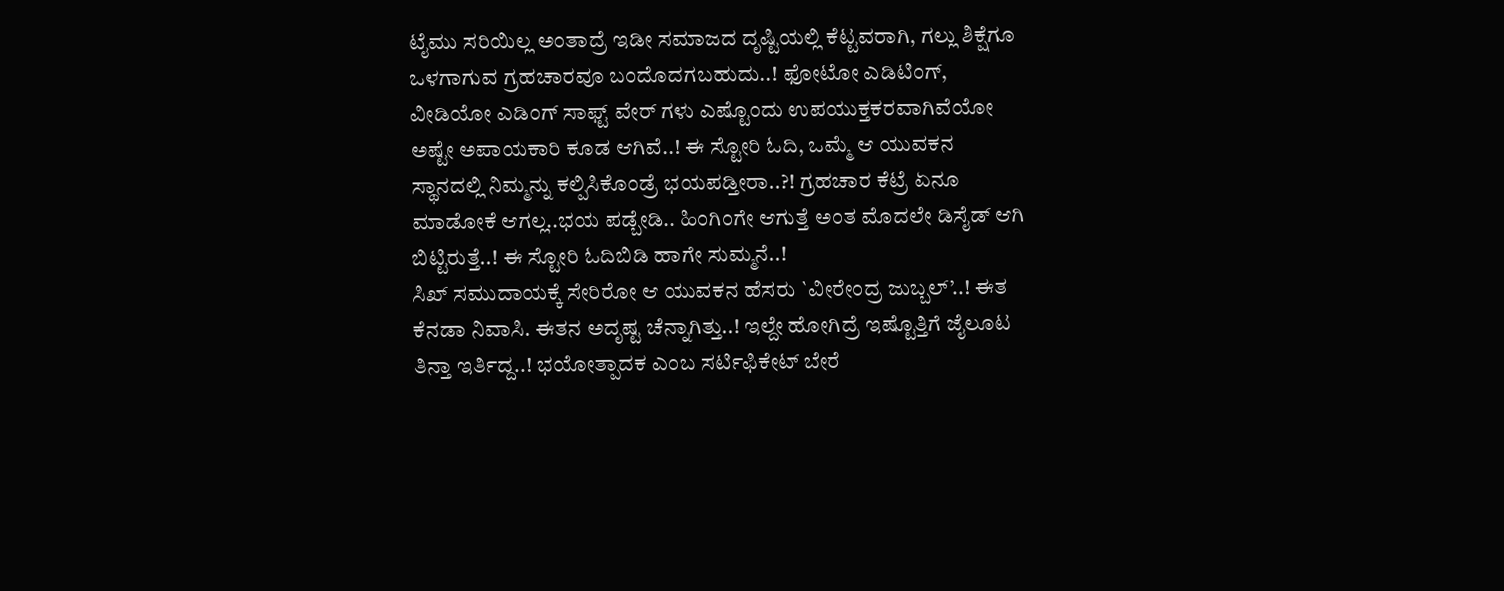ಟೈಮು ಸರಿಯಿಲ್ಲ ಅಂತಾದ್ರೆ ಇಡೀ ಸಮಾಜದ ದೃಷ್ಟಿಯಲ್ಲಿ ಕೆಟ್ಟವರಾಗಿ, ಗಲ್ಲು ಶಿಕ್ಷೆಗೂ ಒಳಗಾಗುವ ಗ್ರಹಚಾರವೂ ಬಂದೊದಗಬಹುದು..! ಫೋಟೋ ಎಡಿಟಿಂಗ್, ವೀಡಿಯೋ ಎಡಿಂಗ್ ಸಾಫ್ಟ್ ವೇರ್ ಗಳು ಎಷ್ಟೊಂದು ಉಪಯುಕ್ತಕರವಾಗಿವೆಯೋ ಅಷ್ಟೇ ಅಪಾಯಕಾರಿ ಕೂಡ ಆಗಿವೆ..! ಈ ಸ್ಟೋರಿ ಓದಿ, ಒಮ್ಮೆ ಆ ಯುವಕನ ಸ್ಥಾನದಲ್ಲಿ ನಿಮ್ಮನ್ನು ಕಲ್ಪಿಸಿಕೊಂಡ್ರೆ ಭಯಪಡ್ತೀರಾ..?! ಗ್ರಹಚಾರ ಕೆಟ್ರೆ ಏನೂ ಮಾಡೋಕೆ ಆಗಲ್ಲ..ಭಯ ಪಡ್ಬೇಡಿ.. ಹಿಂಗಿಂಗೇ ಆಗುತ್ತೆ ಅಂತ ಮೊದಲೇ ಡಿಸೈಡ್ ಆಗಿ ಬಿಟ್ಟಿರುತ್ತೆ..! ಈ ಸ್ಟೋರಿ ಓದಿಬಿಡಿ ಹಾಗೇ ಸುಮ್ಮನೆ..!
ಸಿಖ್ ಸಮುದಾಯಕ್ಕೆ ಸೇರಿರೋ ಆ ಯುವಕನ ಹೆಸರು `ವೀರೇಂದ್ರ ಜುಬ್ಬಲ್’..! ಈತ ಕೆನಡಾ ನಿವಾಸಿ. ಈತನ ಅದೃಷ್ಟ ಚೆನ್ನಾಗಿತ್ತು..! ಇಲ್ದೇ ಹೋಗಿದ್ರೆ ಇಷ್ಟೊತ್ತಿಗೆ ಜೈಲೂಟ ತಿನ್ತಾ ಇರ್ತಿದ್ದ..! ಭಯೋತ್ಪಾದಕ ಎಂಬ ಸರ್ಟಿಫಿಕೇಟ್ ಬೇರೆ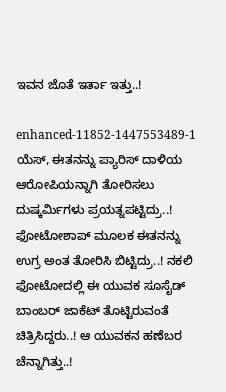ಇವನ ಜೊತೆ ಇರ್ತಾ ಇತ್ತು..!

enhanced-11852-1447553489-1
ಯೆಸ್, ಈತನನ್ನು ಪ್ಯಾರಿಸ್ ದಾಳಿಯ ಆರೋಪಿಯನ್ನಾಗಿ ತೋರಿಸಲು ದುಷ್ಕರ್ಮಿಗಳು ಪ್ರಯತ್ನಪಟ್ಟಿದ್ರು..! ಫೋಟೋಶಾಪ್ ಮೂಲಕ ಈತನನ್ನು ಉಗ್ರ ಅಂತ ತೋರಿಸಿ ಬಿಟ್ಟಿದ್ರು..! ನಕಲಿ ಫೋಟೋದಲ್ಲಿ ಈ ಯುವಕ ಸೂಸೈಡ್ ಬಾಂಬರ್ ಜಾಕೆಟ್ ತೊಟ್ಟಿರುವಂತೆ ಚಿತ್ರಿಸಿದ್ದರು..! ಆ ಯುವಕನ ಹಣೆಬರ ಚೆನ್ನಾಗಿತ್ತು..!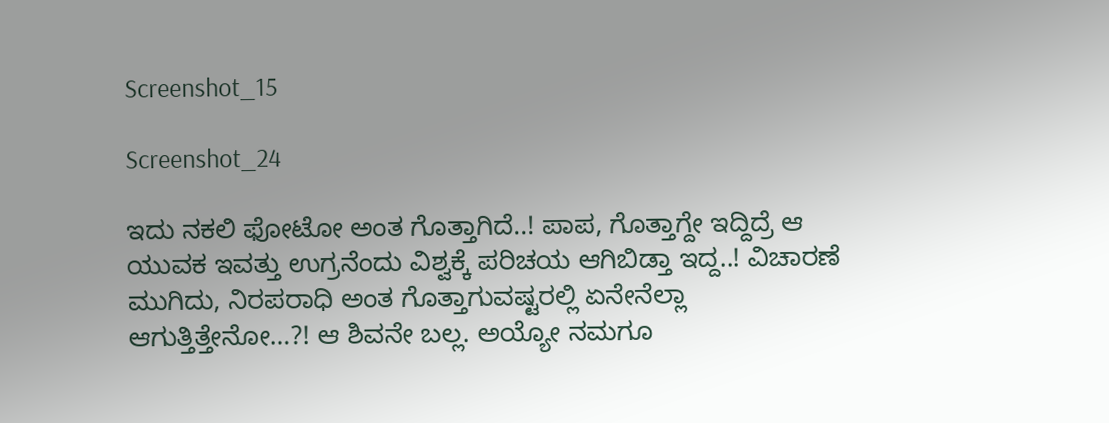Screenshot_15

Screenshot_24

ಇದು ನಕಲಿ ಫೋಟೋ ಅಂತ ಗೊತ್ತಾಗಿದೆ..! ಪಾಪ, ಗೊತ್ತಾಗ್ದೇ ಇದ್ದಿದ್ರೆ ಆ ಯುವಕ ಇವತ್ತು ಉಗ್ರನೆಂದು ವಿಶ್ವಕ್ಕೆ ಪರಿಚಯ ಆಗಿಬಿಡ್ತಾ ಇದ್ದ..! ವಿಚಾರಣೆ ಮುಗಿದು, ನಿರಪರಾಧಿ ಅಂತ ಗೊತ್ತಾಗುವಷ್ಟರಲ್ಲಿ ಏನೇನೆಲ್ಲಾ ಆಗುತ್ತಿತ್ತೇನೋ…?! ಆ ಶಿವನೇ ಬಲ್ಲ. ಅಯ್ಯೋ ನಮಗೂ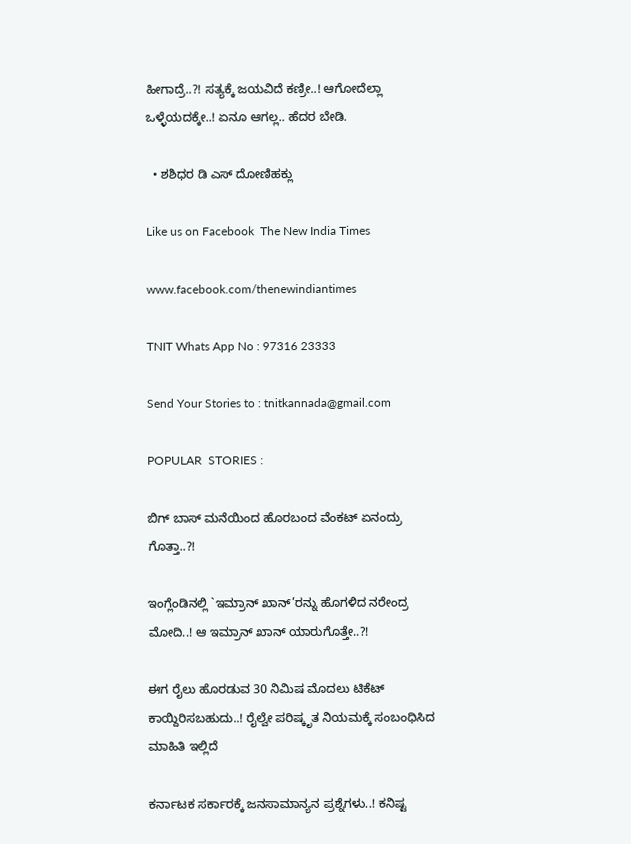ಹೀಗಾದ್ರೆ..?! ಸತ್ಯಕ್ಕೆ ಜಯವಿದೆ ಕಣ್ರೀ..! ಆಗೋದೆಲ್ಲಾ ಒಳ್ಳೆಯದಕ್ಕೇ..! ಏನೂ ಆಗಲ್ಲ.. ಹೆದರ ಬೇಡಿ.

  • ಶಶಿಧರ ಡಿ ಎಸ್ ದೋಣಿಹಕ್ಲು

Like us on Facebook  The New India Times

www.facebook.com/thenewindiantimes

TNIT Whats App No : 97316 23333

Send Your Stories to : tnitkannada@gmail.com

POPULAR  STORIES :

ಬಿಗ್ ಬಾಸ್ ಮನೆಯಿಂದ ಹೊರಬಂದ ವೆಂಕಟ್ ಏನಂದ್ರು ಗೊತ್ತಾ..?!

ಇಂಗ್ಲೆಂಡಿನಲ್ಲಿ `ಇಮ್ರಾನ್ ಖಾನ್’ರನ್ನು ಹೊಗಳಿದ ನರೇಂದ್ರ ಮೋದಿ..! ಆ ಇಮ್ರಾನ್ ಖಾನ್ ಯಾರುಗೊತ್ತೇ..?!

ಈಗ ರೈಲು ಹೊರಡುವ 30 ನಿಮಿಷ ಮೊದಲು ಟಿಕೆಟ್ ಕಾಯ್ದಿರಿಸಬಹುದು..! ರೈಲ್ವೇ ಪರಿಷ್ಕೃತ ನಿಯಮಕ್ಕೆ ಸಂಬಂಧಿಸಿದ ಮಾಹಿತಿ ಇಲ್ಲಿದೆ

ಕರ್ನಾಟಕ ಸರ್ಕಾರಕ್ಕೆ ಜನಸಾಮಾನ್ಯನ ಪ್ರಶ್ನೆಗಳು..! ಕನಿಷ್ಟ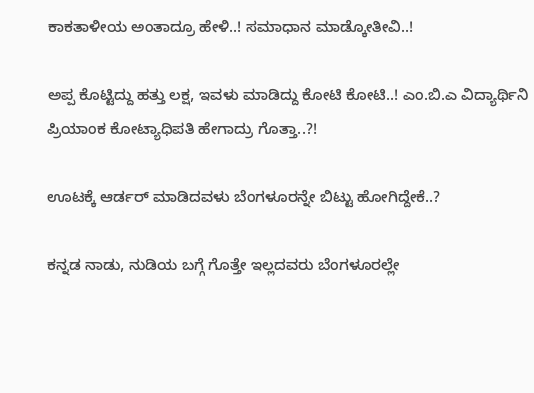ಕಾಕತಾಳೀಯ ಅಂತಾದ್ರೂ ಹೇಳಿ..! ಸಮಾಧಾನ ಮಾಡ್ಕೋತೀವಿ..!

ಅಪ್ಪ ಕೊಟ್ಟಿದ್ದು ಹತ್ತು ಲಕ್ಷ, ಇವಳು ಮಾಡಿದ್ದು ಕೋಟಿ ಕೋಟಿ..! ಎಂ.ಬಿ.ಎ ವಿದ್ಯಾರ್ಥಿನಿ ಪ್ರಿಯಾಂಕ ಕೋಟ್ಯಾಧಿಪತಿ ಹೇಗಾದ್ರು ಗೊತ್ತಾ..?!

ಊಟಕ್ಕೆ ಆರ್ಡರ್ ಮಾಡಿದವಳು ಬೆಂಗಳೂರನ್ನೇ ಬಿಟ್ಟು ಹೋಗಿದ್ದೇಕೆ..?

ಕನ್ನಡ ನಾಡು, ನುಡಿಯ ಬಗ್ಗೆ ಗೊತ್ತೇ ಇಲ್ಲದವರು ಬೆಂಗಳೂರಲ್ಲೇ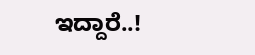ಇದ್ದಾರೆ..!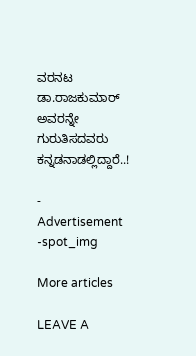ವರನಟ ಡಾ.ರಾಜಕುಮಾರ್ ಅವರನ್ನೇ ಗುರುತಿಸದವರು ಕನ್ನಡನಾಡಲ್ಲಿದ್ದಾರೆ..!

- Advertisement -spot_img

More articles

LEAVE A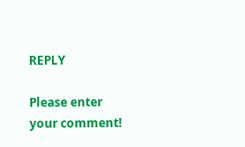REPLY

Please enter your comment!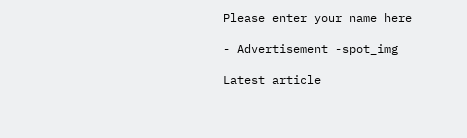Please enter your name here

- Advertisement -spot_img

Latest article